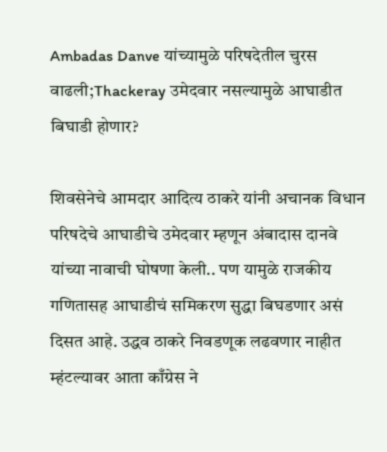Ambadas Danve यांच्यामुळे परिषदेतील चुरस वाढली;Thackeray उमेदवार नसल्यामुळे आघाडीत बिघाडी होणार?

शिवसेनेचे आमदार आदित्य ठाकरे यांनी अचानक विधान परिषदेचे आघाडीचे उमेदवार म्हणून अंबादास दानवे यांच्या नावाची घोषणा केली.. पण यामुळे राजकीय गणितासह आघाडीचं समिकरण सुद्धा बिघडणार असं दिसत आहे. उद्धव ठाकरे निवडणूक लढवणार नाहीत म्हंटल्यावर आता काँग्रेस ने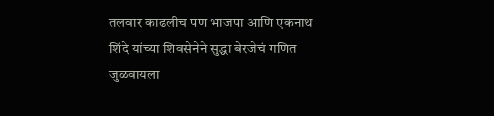तलवार काढलीच पण भाजपा आणि एकनाथ शिंदे यांच्या शिवसेनेने सुद्धा बेरजेचं गणित जुळवायला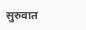सुरुवात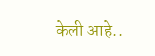केली आहे..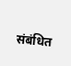संबंधित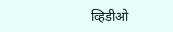व्हिडीओ